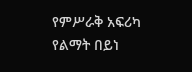የምሥራቅ አፍሪካ የልማት በይነ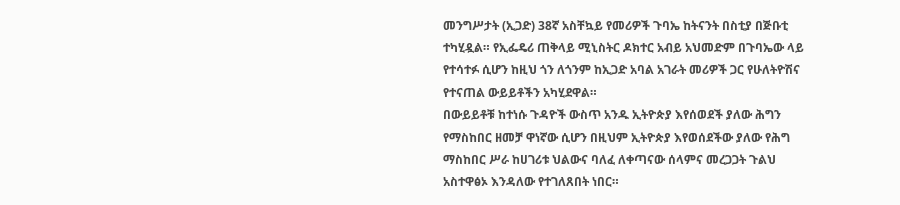መንግሥታት (ኢጋድ) 38ኛ አስቸኳይ የመሪዎች ጉባኤ ከትናንት በስቲያ በጅቡቲ ተካሂዷል። የኢፌዴሪ ጠቅላይ ሚኒስትር ዶክተር አብይ አህመድም በጉባኤው ላይ የተሳተፉ ሲሆን ከዚህ ጎን ለጎንም ከኢጋድ አባል አገራት መሪዎች ጋር የሁለትዮሽና የተናጠል ውይይቶችን አካሂደዋል።
በውይይቶቹ ከተነሱ ጉዳዮች ውስጥ አንዱ ኢትዮጵያ እየሰወደች ያለው ሕግን የማስከበር ዘመቻ ዋነኛው ሲሆን በዚህም ኢትዮጵያ እየወሰደችው ያለው የሕግ ማስከበር ሥራ ከሀገሪቱ ህልውና ባለፈ ለቀጣናው ሰላምና መረጋጋት ጉልህ አስተዋፅኦ እንዳለው የተገለጸበት ነበር።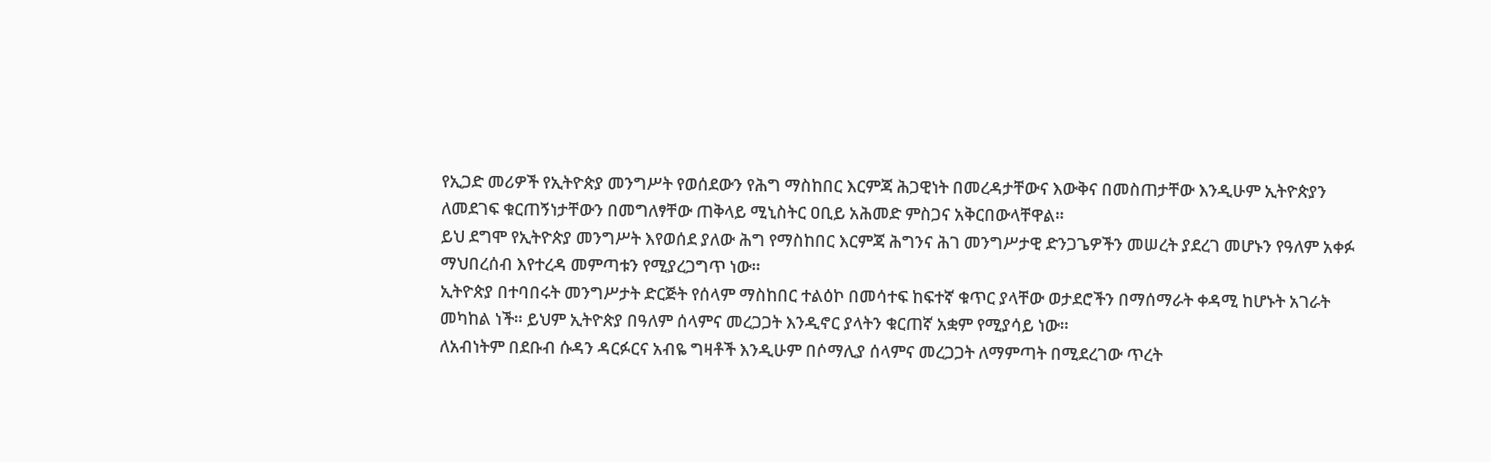የኢጋድ መሪዎች የኢትዮጵያ መንግሥት የወሰደውን የሕግ ማስከበር እርምጃ ሕጋዊነት በመረዳታቸውና እውቅና በመስጠታቸው እንዲሁም ኢትዮጵያን ለመደገፍ ቁርጠኝነታቸውን በመግለፃቸው ጠቅላይ ሚኒስትር ዐቢይ አሕመድ ምስጋና አቅርበውላቸዋል።
ይህ ደግሞ የኢትዮጵያ መንግሥት እየወሰደ ያለው ሕግ የማስከበር እርምጃ ሕግንና ሕገ መንግሥታዊ ድንጋጌዎችን መሠረት ያደረገ መሆኑን የዓለም አቀፉ ማህበረሰብ እየተረዳ መምጣቱን የሚያረጋግጥ ነው።
ኢትዮጵያ በተባበሩት መንግሥታት ድርጅት የሰላም ማስከበር ተልዕኮ በመሳተፍ ከፍተኛ ቁጥር ያላቸው ወታደሮችን በማሰማራት ቀዳሚ ከሆኑት አገራት መካከል ነች። ይህም ኢትዮጵያ በዓለም ሰላምና መረጋጋት እንዲኖር ያላትን ቁርጠኛ አቋም የሚያሳይ ነው።
ለአብነትም በደቡብ ሱዳን ዳርፉርና አብዬ ግዛቶች እንዲሁም በሶማሊያ ሰላምና መረጋጋት ለማምጣት በሚደረገው ጥረት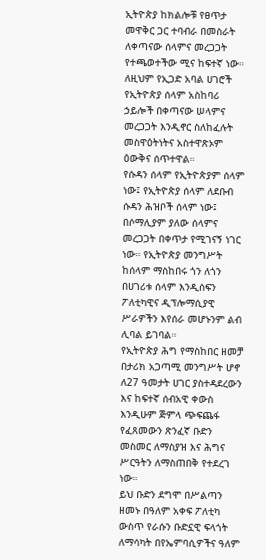ኢትዮጵያ ከክልሎቹ የፀጥታ መዋቅር ጋር ተባብራ በመስራት ለቀጣናው ሰላምና መረጋጋት የተጫወተችው ሚና ከፍተኛ ነው። ለዚህም የኢጋድ አባል ሀገሮች የኢትዮጵያ ሰላም አስከባሪ ኃይሎች በቀጣናው ሠላምና መረጋጋት እንዲኖር ስለከፈሉት መስዋዕትነትና አስተዋጽኦም ዕውቅና ሰጥተዋል።
የሱዳን ሰላም የኢትዮጵያም ሰላም ነው፤ የኢትዮጵያ ሰላም ለደቡብ ሱዳን ሕዝቦች ሰላም ነው፤ በሶማሊያም ያለው ሰላምና መረጋጋት በቀጥታ የሚገናኝ ነገር ነው። የኢትዮጵያ መንግሥት ከሰላም ማስከበሩ ጎን ለጎን በሀገሪቱ ሰላም እንዲሰፍን ፖለቲካዊና ዲፕሎማሲያዊ ሥራዎችን እየሰራ መሆኑንም ልብ ሊባል ይገባል።
የኢትዮጵያ ሕግ የማስከበር ዘመቻ በታሪክ አጋጣሚ መንግሥት ሆኖ ለ27 ዓመታት ሀገር ያስተዳደረውን እና ከፍተኛ ሰብአዊ ቀውስ እንዲሁም ጅምላ ጭፍጨፋ የፈጸመውን ጽንፈኛ ቡድን መስመር ለማስያዝ እና ሕግና ሥርዓትን ለማስጠበቅ የተደረገ ነው።
ይህ ቡድን ደግሞ በሥልጣን ዘመኑ በዓለም አቀፍ ፖለቲካ ውስጥ የራሱን ቡድኗዊ ፍላጎት ለማሳካት በየኤምባሲዎችና ዓለም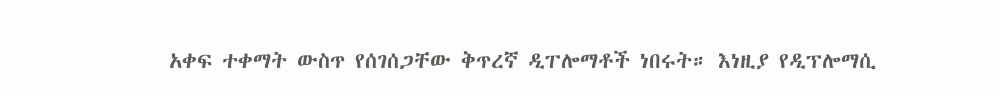አቀፍ ተቀማት ውስጥ የሰገሰጋቸው ቅጥረኛ ዲፐሎማቶች ነበሩት። እነዚያ የዲፕሎማሲ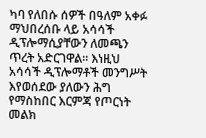ካባ የለበሱ ሰዎች በዓለም አቀፉ ማህበረሰቡ ላይ አሳሳች ዲፕሎማሲያቸውን ለመጫን ጥረት አድርገዋል። እነዚህ አሳሳች ዲፕሎማቶች መንግሥት እየወሰደው ያለውን ሕግ የማስከበር እርምጃ የጦርነት መልክ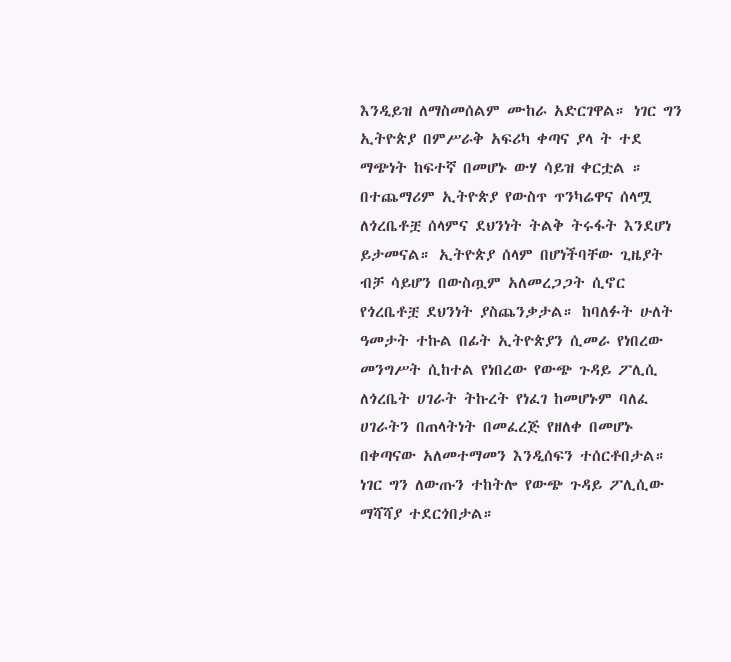እንዲይዝ ለማስመሰልም ሙከራ አድርገዋል። ነገር ግን ኢትዮጵያ በምሥራቅ አፍሪካ ቀጣና ያላ ት ተደ ማጭነት ከፍተኛ በመሆኑ ውሃ ሳይዝ ቀርቷል ።
በተጨማሪም ኢትዮጵያ የውስጥ ጥንካሬዋና ሰላሟ ለጎረቤቶቿ ሰላምና ደህንነት ትልቅ ትሩፋት እንደሆነ ይታመናል። ኢትዮጵያ ሰላም በሆነችባቸው ጊዜያት ብቻ ሳይሆን በውስጧም አለመረጋጋት ሲኖር የጎረቤቶቿ ደህንነት ያስጨንቃታል። ከባለፉት ሁለት ዓመታት ተኩል በፊት ኢትዮጵያን ሲመራ የነበረው መንግሥት ሲከተል የነበረው የውጭ ጉዳይ ፖሊሲ ለጎረቤት ሀገራት ትኩረት የነፈገ ከመሆኑም ባለፈ ሀገራትን በጠላትነት በመፈረጅ የዘለቀ በመሆኑ በቀጣናው አለመተማመን እንዲሰፍን ተሰርቶበታል።
ነገር ግን ለውጡን ተከትሎ የውጭ ጉዳይ ፖሊሲው ማሻሻያ ተደርጎበታል።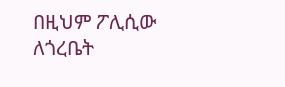በዚህም ፖሊሲው ለጎረቤት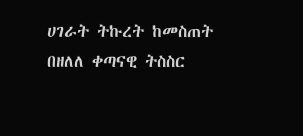ሀገራት ትኩረት ከመስጠት በዘለለ ቀጣናዊ ትስስር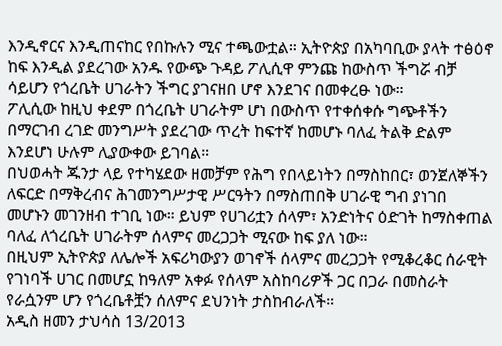እንዲኖርና እንዲጠናከር የበኩሉን ሚና ተጫውቷል። ኢትዮጵያ በአካባቢው ያላት ተፅዕኖ ከፍ እንዲል ያደረገው አንዱ የውጭ ጉዳይ ፖሊሲዋ ምንጩ ከውስጥ ችግሯ ብቻ ሳይሆን የጎረቤት ሀገራትን ችግር ያገናዘበ ሆኖ እንደገና በመቀረፁ ነው።
ፖሊሲው ከዚህ ቀደም በጎረቤት ሀገራትም ሆነ በውስጥ የተቀሰቀሱ ግጭቶችን በማርገብ ረገድ መንግሥት ያደረገው ጥረት ከፍተኛ ከመሆኑ ባለፈ ትልቅ ድልም እንደሆነ ሁሉም ሊያውቀው ይገባል።
በህወሓት ጁንታ ላይ የተካሄደው ዘመቻም የሕግ የበላይነትን በማስከበር፣ ወንጀለኞችን ለፍርድ በማቅረብና ሕገመንግሥታዊ ሥርዓትን በማስጠበቅ ሀገራዊ ግብ ያነገበ መሆኑን መገንዘብ ተገቢ ነው። ይህም የሀገሪቷን ሰላም፣ አንድነትና ዕድገት ከማስቀጠል ባለፈ ለጎረቤት ሀገራትም ሰላምና መረጋጋት ሚናው ከፍ ያለ ነው።
በዚህም ኢትዮጵያ ለሌሎች አፍሪካውያን ወገኖች ሰላምና መረጋጋት የሚቆረቆር ሰራዊት የገነባች ሀገር በመሆኗ ከዓለም አቀፉ የሰላም አስከባሪዎች ጋር በጋራ በመስራት የራሷንም ሆን የጎረቤቶቿን ሰለምና ደህንነት ታስከብራለች።
አዲስ ዘመን ታህሳስ 13/2013